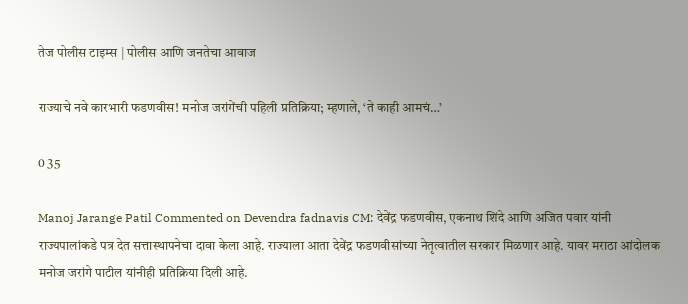तेज पोलीस टाइम्स | पोलीस आणि जनतेचा आवाज

राज्याचे नवे कारभारी फडणवीस! मनोज जरांगेंची पहिली प्रतिक्रिया; म्हणाले, ‘ते काही आमचं…’

0 35

Manoj Jarange Patil Commented on Devendra fadnavis CM: देवेंद्र फडणवीस, एकनाथ शिंदे आणि अजित पवार यांनी राज्यपालांकडे पत्र देत सत्तास्थापनेचा दावा केला आहे. राज्याला आता देवेंद्र फडणवीसांच्या नेतृत्वातील सरकार मिळणार आहे. यावर मराठा आंदोलक मनोज जरांगे पाटील यांनीही प्रतिक्रिया दिली आहे.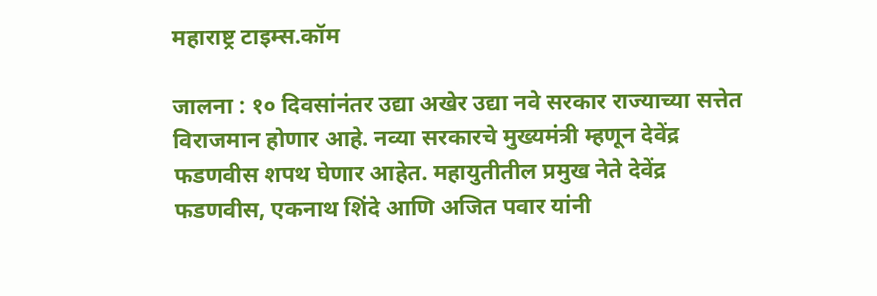महाराष्ट्र टाइम्स.कॉम

जालना : १० दिवसांनंतर उद्या अखेर उद्या नवे सरकार राज्याच्या सत्तेत विराजमान होणार आहे. नव्या सरकारचे मुख्यमंत्री म्हणून देवेंद्र फडणवीस शपथ घेणार आहेत. महायुतीतील प्रमुख नेते देवेंद्र फडणवीस, एकनाथ शिंदे आणि अजित पवार यांनी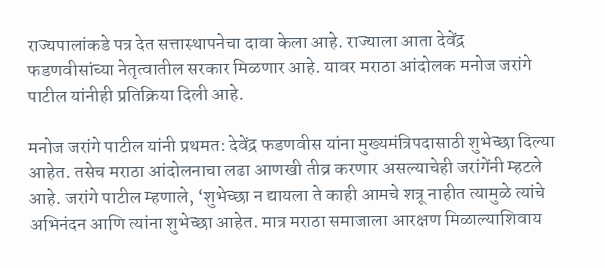राज्यपालांकडे पत्र देत सत्तास्थापनेचा दावा केला आहे. राज्याला आता देवेंद्र फडणवीसांच्या नेतृत्वातील सरकार मिळणार आहे. यावर मराठा आंदोलक मनोज जरांगे पाटील यांनीही प्रतिक्रिया दिली आहे.

मनोज जरांगे पाटील यांनी प्रथमत: देवेंद्र फडणवीस यांना मुख्यमंत्रिपदासाठी शुभेच्छा दिल्या आहेत. तसेच मराठा आंदोलनाचा लढा आणखी तीव्र करणार असल्याचेही जरांगेंनी म्हटले आहे. जरांगे पाटील म्हणाले, ‘शुभेच्छा न द्यायला ते काही आमचे शत्रू नाहीत त्यामुळे त्यांचे अभिनंदन आणि त्यांना शुभेच्छा आहेत. मात्र मराठा समाजाला आरक्षण मिळाल्याशिवाय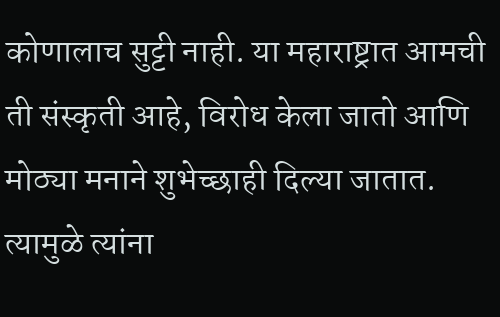कोणालाच सुट्टी नाही. या महाराष्ट्रात आमची ती संस्कृती आहे, विरोध केला जातो आणि मोठ्या मनाने शुभेच्छाही दिल्या जातात. त्यामुळे त्यांना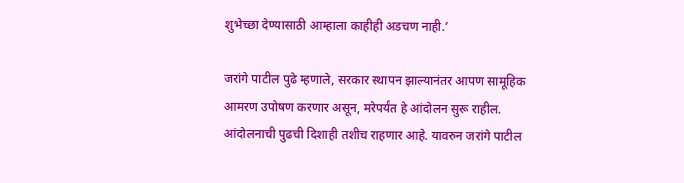शुभेच्छा देण्यासाठी आम्हाला काहीही अडचण नाही.’

जरांगे पाटील पुढे म्हणाले, सरकार स्थापन झाल्यानंतर आपण सामूहिक आमरण उपोषण करणार असून, मरेपर्यंत हे आंदोलन सुरू राहील. आंदोलनाची पुढची दिशाही तशीच राहणार आहे. यावरुन जरांगे पाटील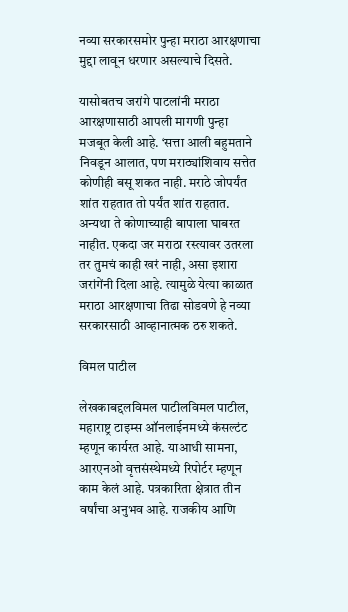नव्या सरकारसमोर पुन्हा मराठा आरक्षणाचा मुद्दा लावून धरणार असल्याचे दिसते.

यासोबतच जरांगे पाटलांनी मराठा आरक्षणासाठी आपली मागणी पुन्हा मजबूत केली आहे. ‘सत्ता आली बहुमताने निवडून आलात, पण मराठ्यांशिवाय सत्तेत कोणीही बसू शकत नाही. मराठे जोपर्यंत शांत राहतात तो पर्यंत शांत राहतात. अन्यथा ते कोणाच्याही बापाला घाबरत नाहीत. एकदा जर मराठा रस्त्यावर उतरला तर तुमचं काही खरं नाही, असा इशारा जरांगेंनी दिला आहे. त्यामुळे येत्या काळात मराठा आरक्षणाचा तिढा सोडवणे हे नव्या सरकारसाठी आव्हानात्मक ठरु शकते.

विमल पाटील

लेखकाबद्दलविमल पाटीलविमल पाटील, महाराष्ट्र टाइम्स ऑनलाईनमध्ये कंसल्टंट म्हणून कार्यरत आहे. याआधी सामना, आरएनओ वृत्तसंस्थेमध्ये रिपोर्टर म्हणून काम केलं आहे. पत्रकारिता क्षेत्रात तीन वर्षांचा अनुभव आहे. राजकीय आणि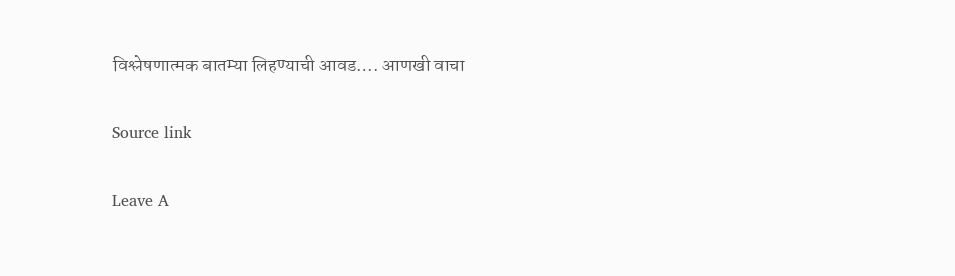विश्लेषणात्मक बातम्या लिहण्याची आवड…. आणखी वाचा

Source link

Leave A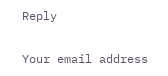Reply

Your email address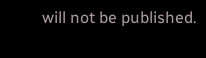will not be published.